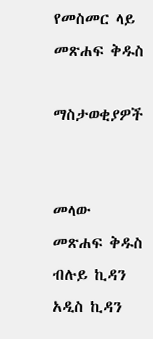የመስመር ላይ መጽሐፍ ቅዱስ

ማስታወቂያዎች


መላው መጽሐፍ ቅዱስ ብሉይ ኪዳን አዲስ ኪዳን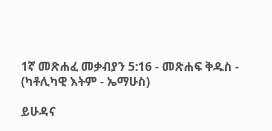1ኛ መጽሐፈ መቃብያን 5:16 - መጽሐፍ ቅዱስ - (ካቶሊካዊ እትም - ኤማሁስ)

ይሁዳና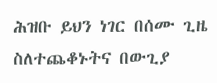ሕዝቡ ይህን ነገር በሰሙ ጊዜ ስለተጨቆኑትና በውጊያ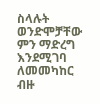ስላሉት ወንድሞቻቸው ምን ማድረግ እንደሚገባ ለመመካከር ብዙ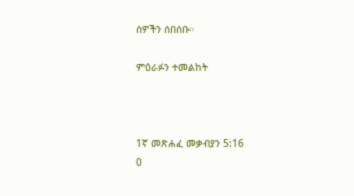ሰዎችን ሰበሰቡ።

ምዕራፉን ተመልከት



1ኛ መጽሐፈ መቃብያን 5:16
0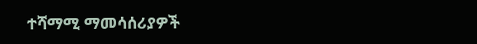ተሻማሚ ማመሳሰሪያዎች